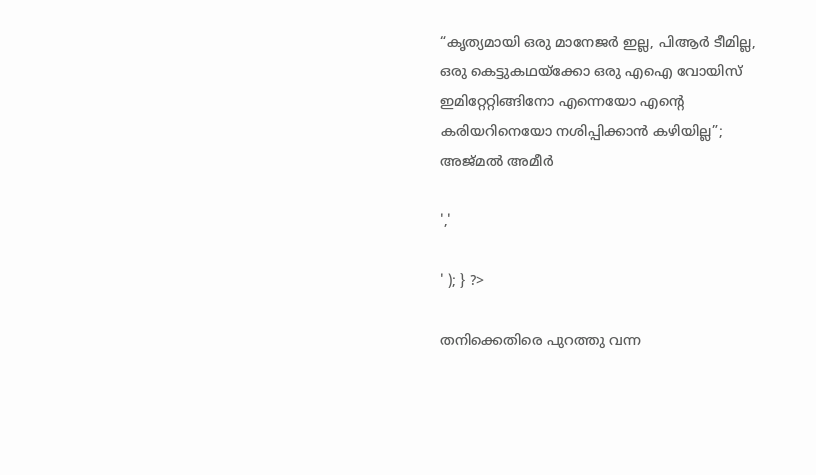“കൃത്യമായി ഒരു മാനേജര്‍ ഇല്ല, പിആര്‍ ടീമില്ല, ഒരു കെട്ടുകഥയ്‌ക്കോ ഒരു എഐ വോയിസ് ഇമിറ്റേറ്റിങ്ങിനോ എന്നെയോ എന്റെ കരിയറിനെയോ നശിപ്പിക്കാന്‍ കഴിയില്ല”; അജ്മൽ അമീർ

','

' ); } ?>

തനിക്കെതിരെ പുറത്തു വന്ന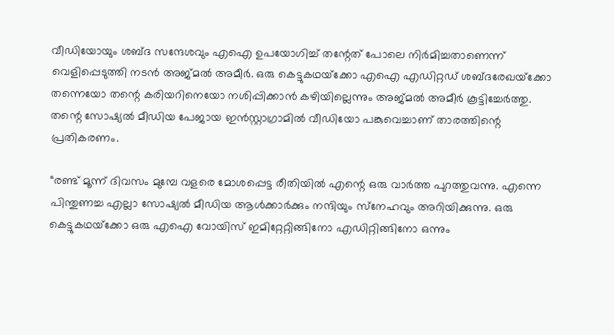വീഡിയോയും ശബ്ദ സന്ദേശവും എഐ ഉപയോഗിച്ച് തന്റേത് പോലെ നിര്‍മിച്ചതാണെന്ന് വെളിപ്പെടുത്തി നടൻ അജ്മൽ അമീർ. ഒരു കെട്ടുകഥയ്‌ക്കോ എഐ എഡിറ്റഡ് ശബ്ദരേഖയ്‌ക്കോ തന്നെയോ തന്റെ കരിയറിനെയോ നശിപ്പിക്കാന്‍ കഴിയില്ലെന്നും അജ്മൽ അമീർ കൂട്ടിച്ചേർത്തു. തന്റെ സോഷ്യൽ മീഡിയ പേജായ ഇൻസ്റ്റാഗ്രാമിൽ വീഡിയോ പങ്കുവെച്ചാണ് താരത്തിന്റെ പ്രതികരണം.

“രണ്ട് മൂന്ന് ദിവസം മുമ്പേ വളരെ മോശപ്പെട്ട രീതിയില്‍ എന്റെ ഒരു വാര്‍ത്ത പുറത്തുവന്നു. എന്നെ പിന്തുണച്ച എല്ലാ സോഷ്യല്‍ മീഡിയ ആള്‍ക്കാര്‍ക്കും നന്ദിയും സ്‌നേഹവും അറിയിക്കുന്നു. ഒരു കെട്ടുകഥയ്‌ക്കോ ഒരു എഐ വോയിസ് ഇമിറ്റേറ്റിങ്ങിനോ എഡിറ്റിങ്ങിനോ ഒന്നും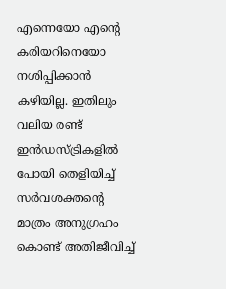എന്നെയോ എന്റെ കരിയറിനെയോ നശിപ്പിക്കാന്‍ കഴിയില്ല. ഇതിലും വലിയ രണ്ട് ഇന്‍ഡസ്ട്രികളില്‍ പോയി തെളിയിച്ച് സര്‍വശക്തന്റെ മാത്രം അനുഗ്രഹം കൊണ്ട് അതിജീവിച്ച്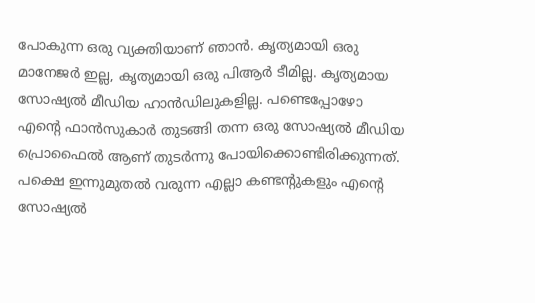പോകുന്ന ഒരു വ്യക്തിയാണ് ഞാന്‍. കൃത്യമായി ഒരു മാനേജര്‍ ഇല്ല, കൃത്യമായി ഒരു പിആര്‍ ടീമില്ല. കൃത്യമായ സോഷ്യല്‍ മീഡിയ ഹാന്‍ഡിലുകളില്ല. പണ്ടെപ്പോഴോ എന്റെ ഫാന്‍സുകാര്‍ തുടങ്ങി തന്ന ഒരു സോഷ്യല്‍ മീഡിയ പ്രൊഫൈല്‍ ആണ് തുടര്‍ന്നു പോയിക്കൊണ്ടിരിക്കുന്നത്. പക്ഷെ ഇന്നുമുതല്‍ വരുന്ന എല്ലാ കണ്ടന്റുകളും എന്റെ സോഷ്യല്‍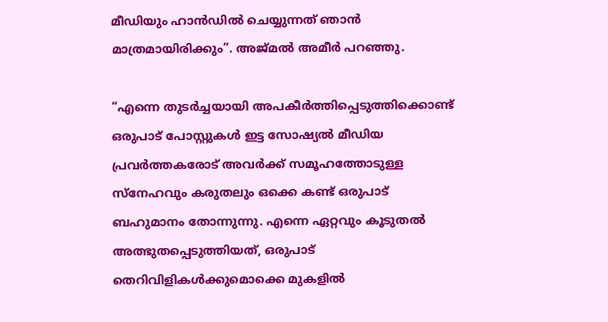മീഡിയും ഹാന്‍ഡില്‍ ചെയ്യുന്നത് ഞാന്‍ മാത്രമായിരിക്കും”. അജ്മൽ അമീർ പറഞ്ഞു.

“എന്നെ തുടര്‍ച്ചയായി അപകീര്‍ത്തിപ്പെടുത്തിക്കൊണ്ട് ഒരുപാട് പോസ്റ്റുകള്‍ ഇട്ട സോഷ്യല്‍ മീഡിയ പ്രവര്‍ത്തകരോട് അവര്‍ക്ക് സമൂഹത്തോടുള്ള സ്‌നേഹവും കരുതലും ഒക്കെ കണ്ട് ഒരുപാട് ബഹുമാനം തോന്നുന്നു. എന്നെ ഏറ്റവും കൂടുതല്‍ അത്ഭുതപ്പെടുത്തിയത്, ഒരുപാട് തെറിവിളികള്‍ക്കുമൊക്കെ മുകളില്‍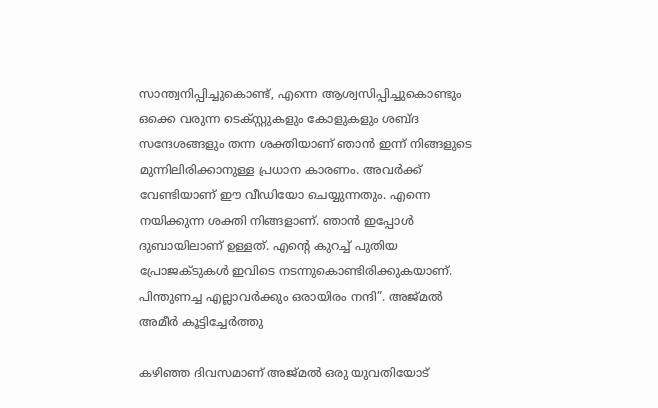സാന്ത്വനിപ്പിച്ചുകൊണ്ട്, എന്നെ ആശ്വസിപ്പിച്ചുകൊണ്ടും ഒക്കെ വരുന്ന ടെക്‌സ്റ്റുകളും കോളുകളും ശബ്ദ സന്ദേശങ്ങളും തന്ന ശക്തിയാണ് ഞാന്‍ ഇന്ന് നിങ്ങളുടെ മുന്നിലിരിക്കാനുള്ള പ്രധാന കാരണം. അവര്‍ക്ക് വേണ്ടിയാണ് ഈ വീഡിയോ ചെയ്യുന്നതും. എന്നെ നയിക്കുന്ന ശക്തി നിങ്ങളാണ്. ഞാന്‍ ഇപ്പോള്‍ ദുബായിലാണ് ഉള്ളത്. എന്റെ കുറച്ച് പുതിയ പ്രോജക്ടുകള്‍ ഇവിടെ നടന്നുകൊണ്ടിരിക്കുകയാണ്. പിന്തുണച്ച എല്ലാവര്‍ക്കും ഒരായിരം നന്ദി”. അജ്മൽ അമീർ കൂട്ടിച്ചേർത്തു

കഴിഞ്ഞ ദിവസമാണ് അജ്മൽ ഒരു യുവതിയോട്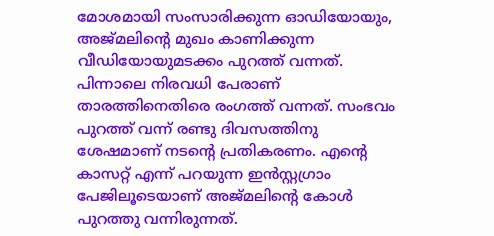മോശമായി സംസാരിക്കുന്ന ഓഡിയോയും, അജ്മലിന്റെ മുഖം കാണിക്കുന്ന വീഡിയോയുമടക്കം പുറത്ത് വന്നത്. പിന്നാലെ നിരവധി പേരാണ് താരത്തിനെതിരെ രംഗത്ത് വന്നത്. സംഭവം പുറത്ത് വന്ന് രണ്ടു ദിവസത്തിനു ശേഷമാണ് നടന്റെ പ്രതികരണം. എന്റെ കാസറ്റ് എന്ന് പറയുന്ന ഇന്‍സ്റ്റഗ്രാം പേജിലൂടെയാണ് അജ്മലിന്റെ കോള്‍ പുറത്തു വന്നിരുന്നത്.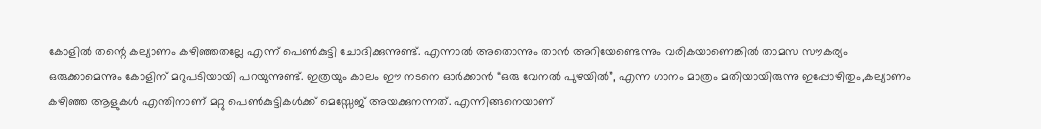കോളില്‍ തന്റെ കല്യാണം കഴിഞ്ഞതല്ലേ എന്ന് പെണ്‍കുട്ടി ചോദിക്കുന്നുണ്ട്. എന്നാല്‍ അതൊന്നും താന്‍ അറിയേണ്ടെന്നും വരികയാണെങ്കില്‍ താമസ സൗകര്യം ഒരുക്കാമെന്നും കോളിന് മറുപടിയായി പറയുന്നുണ്ട്. ഇത്രയും കാലം ഈ നടനെ ഓർക്കാൻ “ഒരു വേനൽ പുഴയിൽ”, എന്ന ഗാനം മാത്രം മതിയായിരുന്നു ഇപ്പോഴിതും,കല്യാണം കഴിഞ്ഞ ആളുകൾ എന്തിനാണ് മറ്റു പെൺകുട്ടികൾക്ക് മെസ്സേജ് അയക്കുനന്നത്. എന്നിങ്ങനെയാണ്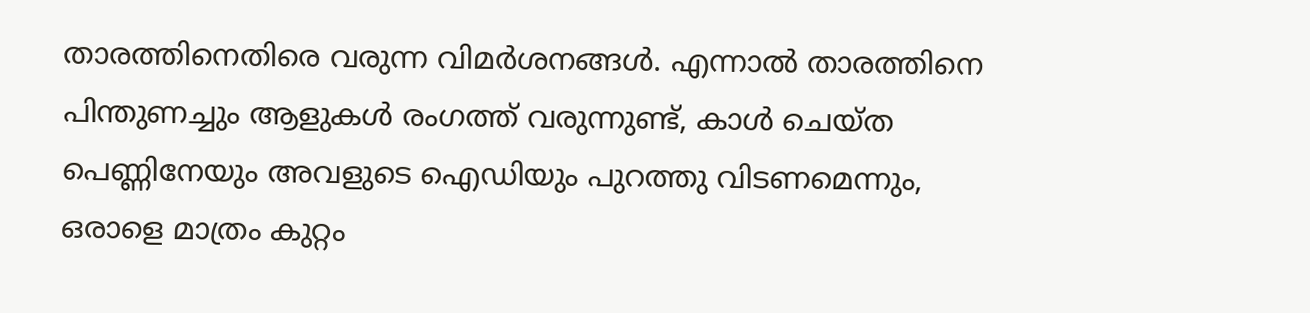താരത്തിനെതിരെ വരുന്ന വിമർശനങ്ങൾ. എന്നാൽ താരത്തിനെ പിന്തുണച്ചും ആളുകൾ രംഗത്ത് വരുന്നുണ്ട്, കാൾ ചെയ്ത പെണ്ണിനേയും അവളുടെ ഐഡിയും പുറത്തു വിടണമെന്നും, ഒരാളെ മാത്രം കുറ്റം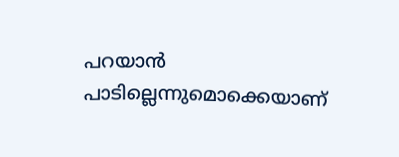പറയാൻ പാടില്ലെന്നുമൊക്കെയാണ്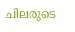ചിലരുടെ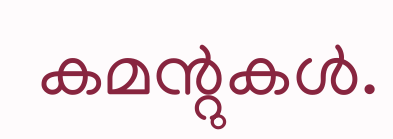കമന്റുകൾ.